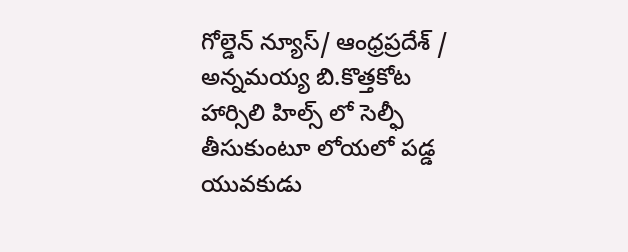గోల్డెన్ న్యూస్/ ఆంధ్రప్రదేశ్ / అన్నమయ్య బి.కొత్తకోట హార్సిలి హిల్స్ లో సెల్ఫీ తీసుకుంటూ లోయలో పడ్డ యువకుడు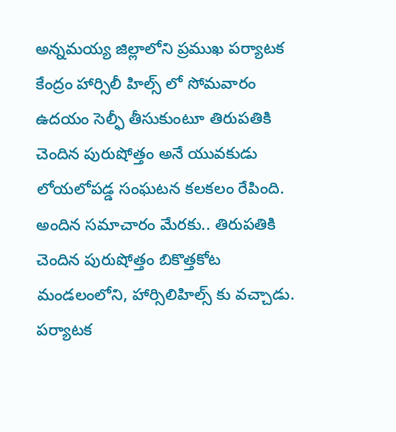అన్నమయ్య జిల్లాలోని ప్రముఖ పర్యాటక కేంద్రం హార్సిలీ హిల్స్ లో సోమవారం ఉదయం సెల్ఫీ తీసుకుంటూ తిరుపతికి చెందిన పురుషోత్తం అనే యువకుడు లోయలోపడ్డ సంఘటన కలకలం రేపింది. అందిన సమాచారం మేరకు.. తిరుపతికి చెందిన పురుషోత్తం బికొత్తకోట మండలంలోని, హార్సిలిహిల్స్ కు వచ్చాడు. పర్యాటక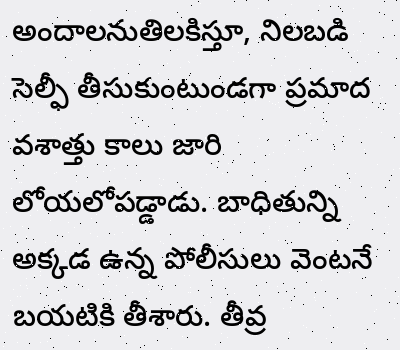అందాలనుతిలకిస్తూ, నిలబడి సెల్ఫీ తీసుకుంటుండగా ప్రమాద వశాత్తు కాలు జారి లోయలోపడ్డాడు. బాధితున్ని అక్కడ ఉన్న పోలీసులు వెంటనే బయటికి తీశారు. తీవ్ర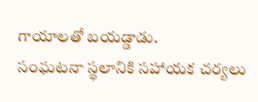గాయాలతో బయడ్డాడు.
సంఘటనా స్థలానికి సహాయక చర్యలు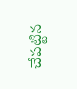చేపట్టిన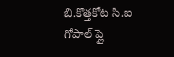బి.కొత్తకోట సి.ఐ గోపాల్ ప్లై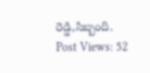రెడ్డి,సిబ్బంది.
Post Views: 52